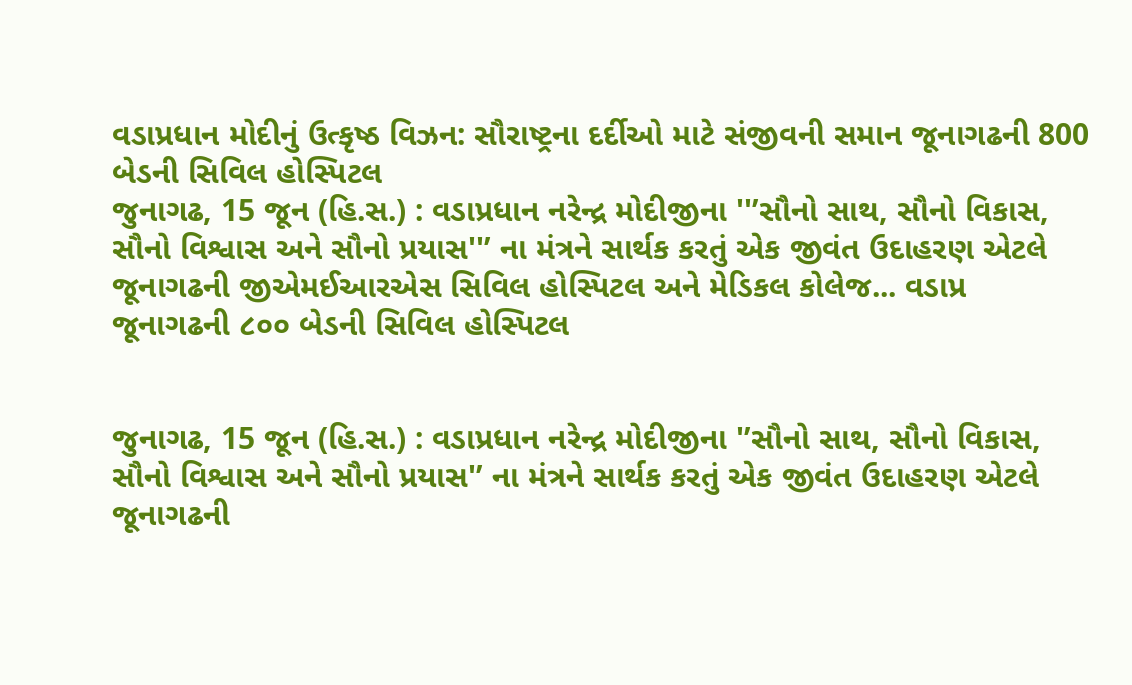વડાપ્રધાન મોદીનું ઉત્કૃષ્ઠ વિઝન: સૌરાષ્ટ્રના દર્દીઓ માટે સંજીવની સમાન જૂનાગઢની 800 બેડની સિવિલ હોસ્પિટલ
જુનાગઢ, 15 જૂન (હિ.સ.) : વડાપ્રધાન નરેન્દ્ર મોદીજીના ''’સૌનો સાથ, સૌનો વિકાસ, સૌનો વિશ્વાસ અને સૌનો પ્રયાસ''’ ના મંત્રને સાર્થક કરતું એક જીવંત ઉદાહરણ એટલે જૂનાગઢની જીએમઈઆરએસ સિવિલ હોસ્પિટલ અને મેડિકલ કોલેજ... વડાપ્ર
જૂનાગઢની ૮૦૦ બેડની સિવિલ હોસ્પિટલ


જુનાગઢ, 15 જૂન (હિ.સ.) : વડાપ્રધાન નરેન્દ્ર મોદીજીના '’સૌનો સાથ, સૌનો વિકાસ, સૌનો વિશ્વાસ અને સૌનો પ્રયાસ'’ ના મંત્રને સાર્થક કરતું એક જીવંત ઉદાહરણ એટલે જૂનાગઢની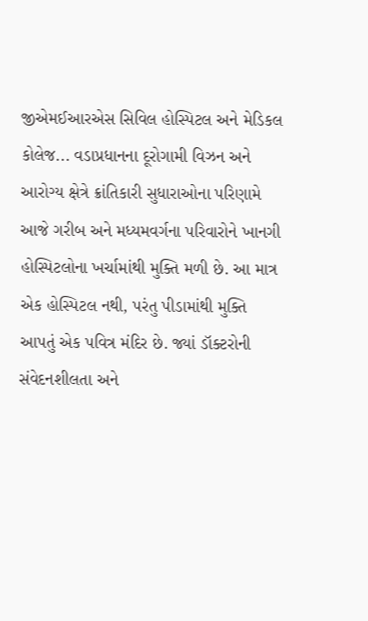જીએમઈઆરએસ સિવિલ હોસ્પિટલ અને મેડિકલ કોલેજ... વડાપ્રધાનના દૂરોગામી વિઝન અને આરોગ્ય ક્ષેત્રે ક્રાંતિકારી સુધારાઓના પરિણામે આજે ગરીબ અને મધ્યમવર્ગના પરિવારોને ખાનગી હોસ્પિટલોના ખર્ચામાંથી મુક્તિ મળી છે. આ માત્ર એક હોસ્પિટલ નથી, પરંતુ પીડામાંથી મુક્તિ આપતું એક પવિત્ર મંદિર છે. જ્યાં ડૉક્ટરોની સંવેદનશીલતા અને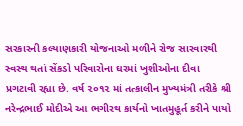સરકારની કલ્યાણકારી યોજનાઓ મળીને રોજ સારવારથી સ્વસ્થ થતાં સેંકડો પરિવારોના ઘરમાં ખુશીઓના દીવા પ્રગટાવી રહ્યા છે. વર્ષ ૨૦૧૨ માં તત્કાલીન મુખ્યમંત્રી તરીકે શ્રી નરેન્દ્રભાઈ મોદીએ આ ભગીરથ કાર્યનો ખાતમુહૂર્ત કરીને પાયો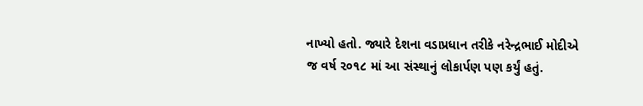નાખ્યો હતો. જ્યારે દેશના વડાપ્રધાન તરીકે નરેન્દ્રભાઈ મોદીએ જ વર્ષ ૨૦૧૮ માં આ સંસ્થાનું લોકાર્પણ પણ કર્યું હતું.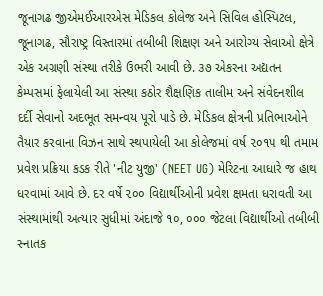જૂનાગઢ જીએમઈઆરએસ મેડિકલ કોલેજ અને સિવિલ હોસ્પિટલ, જૂનાગઢ, સૌરાષ્ટ્ર વિસ્તારમાં તબીબી શિક્ષણ અને આરોગ્ય સેવાઓ ક્ષેત્રે એક અગ્રણી સંસ્થા તરીકે ઉભરી આવી છે. ૩૭ એકરના અદ્યતન કેમ્પસમાં ફેલાયેલી આ સંસ્થા કઠોર શૈક્ષણિક તાલીમ અને સંવેદનશીલ દર્દી સેવાનો અદભૂત સમન્વય પૂરો પાડે છે. મેડિકલ ક્ષેત્રની પ્રતિભાઓને તૈયાર કરવાના વિઝન સાથે સ્થપાયેલી આ કોલેજમાં વર્ષ ૨૦૧૫ થી તમામ પ્રવેશ પ્રક્રિયા કડક રીતે 'નીટ યુજી' (NEET UG) મેરિટના આધારે જ હાથ ધરવામાં આવે છે. દર વર્ષે ૨૦૦ વિદ્યાર્થીઓની પ્રવેશ ક્ષમતા ધરાવતી આ સંસ્થામાંથી અત્યાર સુધીમાં અંદાજે ૧૦, ૦૦૦ જેટલા વિદ્યાર્થીઓ તબીબી સ્નાતક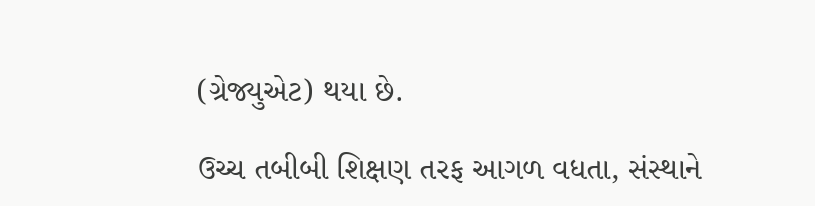(ગ્રેજ્યુએટ) થયા છે.

ઉચ્ચ તબીબી શિક્ષણ તરફ આગળ વધતા, સંસ્થાને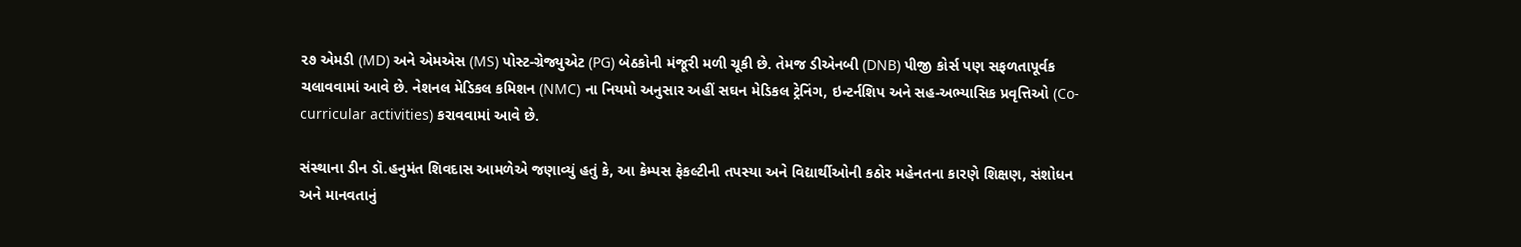૨૭ એમડી (MD) અને એમએસ (MS) પોસ્ટ-ગ્રેજ્યુએટ (PG) બેઠકોની મંજૂરી મળી ચૂકી છે. તેમજ ડીએનબી (DNB) પીજી કોર્સ પણ સફળતાપૂર્વક ચલાવવામાં આવે છે. નેશનલ મેડિકલ કમિશન (NMC) ના નિયમો અનુસાર અહીં સઘન મેડિકલ ટ્રેનિંગ, ઇન્ટર્નશિપ અને સહ-અભ્યાસિક પ્રવૃત્તિઓ (Co-curricular activities) કરાવવામાં આવે છે.

સંસ્થાના ડીન ડૉ.હનુમંત શિવદાસ આમળેએ જણાવ્યું હતું કે, આ કેમ્પસ ફેકલ્ટીની તપસ્યા અને વિદ્યાર્થીઓની કઠોર મહેનતના કારણે શિક્ષણ, સંશોધન અને માનવતાનું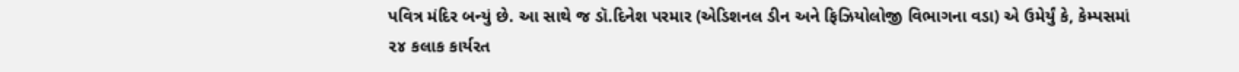પવિત્ર મંદિર બન્યું છે. આ સાથે જ ડૉ.દિનેશ પરમાર (એડિશનલ ડીન અને ફિઝિયોલોજી વિભાગના વડા) એ ઉમેર્યું કે, કેમ્પસમાં ૨૪ કલાક કાર્યરત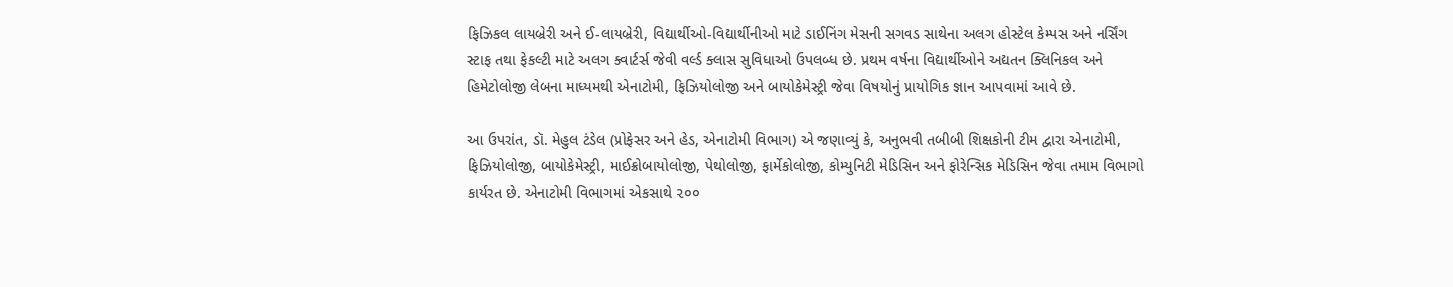ફિઝિકલ લાયબ્રેરી અને ઈ-લાયબ્રેરી, વિદ્યાર્થીઓ-વિદ્યાર્થીનીઓ માટે ડાઈનિંગ મેસની સગવડ સાથેના અલગ હોસ્ટેલ કેમ્પસ અને નર્સિંગ સ્ટાફ તથા ફેકલ્ટી માટે અલગ ક્વાર્ટર્સ જેવી વર્લ્ડ ક્લાસ સુવિધાઓ ઉપલબ્ધ છે. પ્રથમ વર્ષના વિદ્યાર્થીઓને અદ્યતન ક્લિનિકલ અને હિમેટોલોજી લેબના માધ્યમથી એનાટોમી, ફિઝિયોલોજી અને બાયોકેમેસ્ટ્રી જેવા વિષયોનું પ્રાયોગિક જ્ઞાન આપવામાં આવે છે.

આ ઉપરાંત, ડૉ. મેહુલ ટંડેલ (પ્રોફેસર અને હેડ, એનાટોમી વિભાગ) એ જણાવ્યું કે, અનુભવી તબીબી શિક્ષકોની ટીમ દ્વારા એનાટોમી, ફિઝિયોલોજી, બાયોકેમેસ્ટ્રી, માઈક્રોબાયોલોજી, પેથોલોજી, ફાર્મેકોલોજી, કોમ્યુનિટી મેડિસિન અને ફોરેન્સિક મેડિસિન જેવા તમામ વિભાગો કાર્યરત છે. એનાટોમી વિભાગમાં એકસાથે ૨૦૦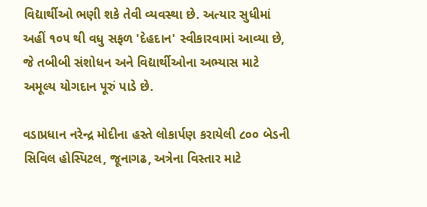વિદ્યાર્થીઓ ભણી શકે તેવી વ્યવસ્થા છે. અત્યાર સુધીમાં અહીં ૧૦૫ થી વધુ સફળ 'દેહદાન' સ્વીકારવામાં આવ્યા છે, જે તબીબી સંશોધન અને વિદ્યાર્થીઓના અભ્યાસ માટે અમૂલ્ય યોગદાન પૂરું પાડે છે.

વડાપ્રધાન નરેન્દ્ર મોદીના હસ્તે લોકાર્પણ કરાયેલી ૮૦૦ બેડની સિવિલ હોસ્પિટલ, જૂનાગઢ, અત્રેના વિસ્તાર માટે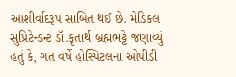આશીર્વાદરૂપ સાબિત થઈ છે. મેડિકલ સુપ્રિટેન્ડન્ટ ડૉ.કૃતાર્થ બ્રહ્મભટ્ટે જણાવ્યું હતું કે, ગત વર્ષે હોસ્પિટલના ઓપીડી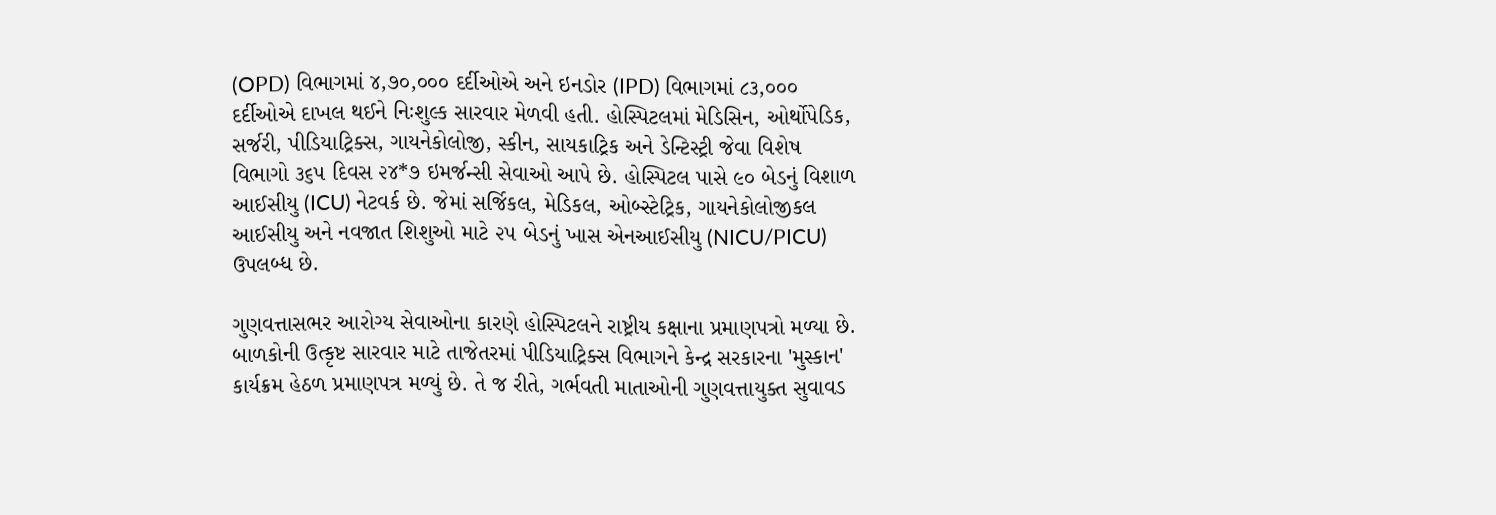(OPD) વિભાગમાં ૪,૭૦,૦૦૦ દર્દીઓએ અને ઇનડોર (IPD) વિભાગમાં ૮૩,૦૦૦ દર્દીઓએ દાખલ થઈને નિઃશુલ્ક સારવાર મેળવી હતી. હોસ્પિટલમાં મેડિસિન, ઓર્થોપેડિક, સર્જરી, પીડિયાટ્રિક્સ, ગાયનેકોલોજી, સ્કીન, સાયકાટ્રિક અને ડેન્ટિસ્ટ્રી જેવા વિશેષ વિભાગો ૩૬૫ દિવસ ૨૪*૭ ઇમર્જન્સી સેવાઓ આપે છે. હોસ્પિટલ પાસે ૯૦ બેડનું વિશાળ આઈસીયુ (ICU) નેટવર્ક છે. જેમાં સર્જિકલ, મેડિકલ, ઓબ્સ્ટેટ્રિક, ગાયનેકોલોજીકલ આઈસીયુ અને નવજાત શિશુઓ માટે ૨૫ બેડનું ખાસ એનઆઈસીયુ (NICU/PICU) ઉપલબ્ધ છે.

ગુણવત્તાસભર આરોગ્ય સેવાઓના કારણે હોસ્પિટલને રાષ્ટ્રીય કક્ષાના પ્રમાણપત્રો મળ્યા છે. બાળકોની ઉત્કૃષ્ટ સારવાર માટે તાજેતરમાં પીડિયાટ્રિક્સ વિભાગને કેન્દ્ર સરકારના 'મુસ્કાન' કાર્યક્રમ હેઠળ પ્રમાણપત્ર મળ્યું છે. તે જ રીતે, ગર્ભવતી માતાઓની ગુણવત્તાયુક્ત સુવાવડ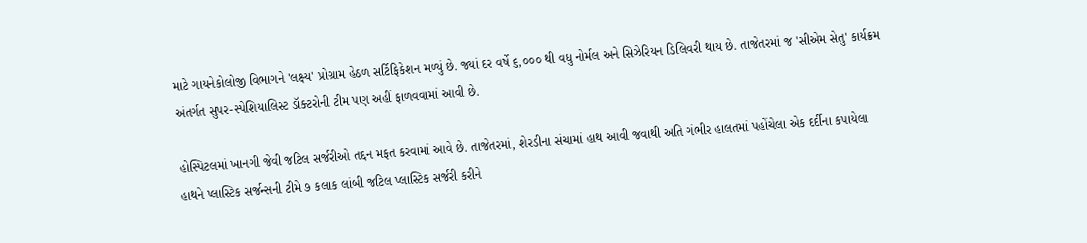માટે ગાયનેકોલોજી વિભાગને 'લક્ષ્ય' પ્રોગ્રામ હેઠળ સર્ટિફિકેશન મળ્યું છે. જ્યાં દર વર્ષે ૬,૦૦૦ થી વધુ નોર્મલ અને સિઝેરિયન ડિલિવરી થાય છે. તાજેતરમાં જ 'સીએમ સેતુ' કાર્યક્રમ અંતર્ગત સુપર-સ્પેશિયાલિસ્ટ ડૉક્ટરોની ટીમ પણ અહીં ફાળવવામાં આવી છે.

હોસ્પિટલમાં ખાનગી જેવી જટિલ સર્જરીઓ તદ્દન મફત કરવામાં આવે છે. તાજેતરમાં, શેરડીના સંચામાં હાથ આવી જવાથી અતિ ગંભીર હાલતમાં પહોંચેલા એક દર્દીના કપાયેલા હાથને પ્લાસ્ટિક સર્જન્સની ટીમે ૭ કલાક લાંબી જટિલ પ્લાસ્ટિક સર્જરી કરીને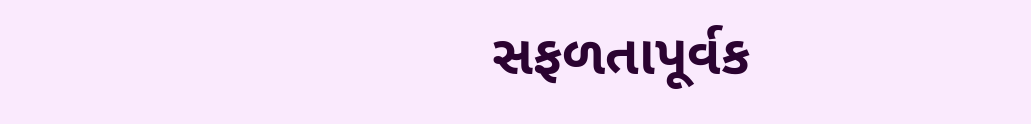સફળતાપૂર્વક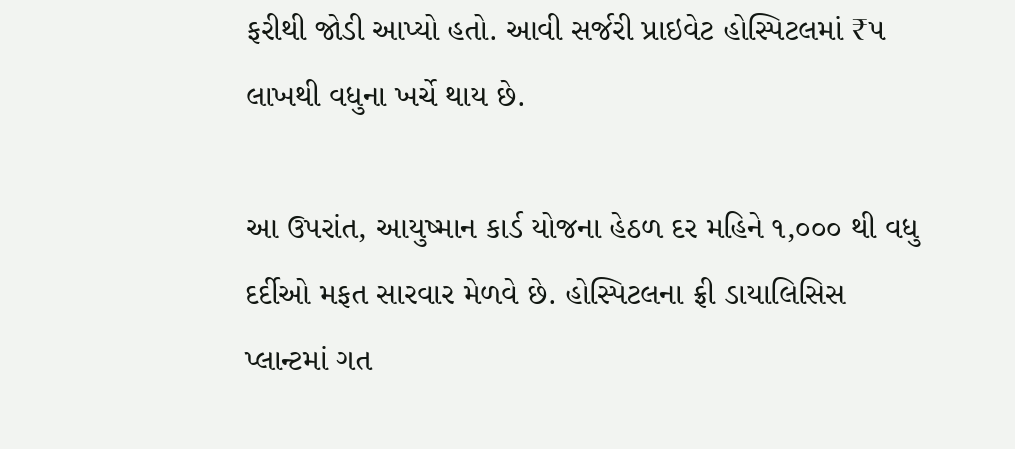ફરીથી જોડી આપ્યો હતો. આવી સર્જરી પ્રાઇવેટ હોસ્પિટલમાં ₹૫ લાખથી વધુના ખર્ચે થાય છે.

આ ઉપરાંત, આયુષ્માન કાર્ડ યોજના હેઠળ દર મહિને ૧,૦૦૦ થી વધુ દર્દીઓ મફત સારવાર મેળવે છે. હોસ્પિટલના ફ્રી ડાયાલિસિસ પ્લાન્ટમાં ગત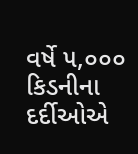વર્ષે ૫,૦૦૦ કિડનીના દર્દીઓએ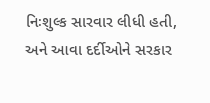નિઃશુલ્ક સારવાર લીધી હતી, અને આવા દર્દીઓને સરકાર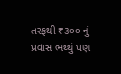તરફથી ₹૩૦૦ નું પ્રવાસ ભથ્થું પણ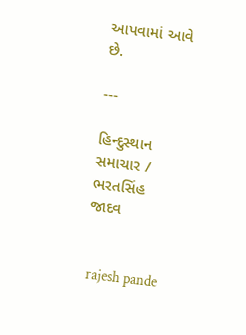આપવામાં આવે છે.

---

હિન્દુસ્થાન સમાચાર / ભરતસિંહ જાદવ


 rajesh pande